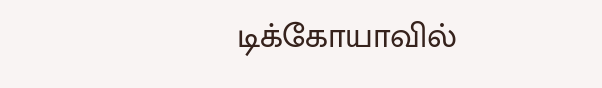டிக்கோயாவில்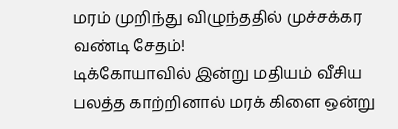மரம் முறிந்து விழுந்ததில் முச்சக்கர வண்டி சேதம்!
டிக்கோயாவில் இன்று மதியம் வீசிய பலத்த காற்றினால் மரக் கிளை ஒன்று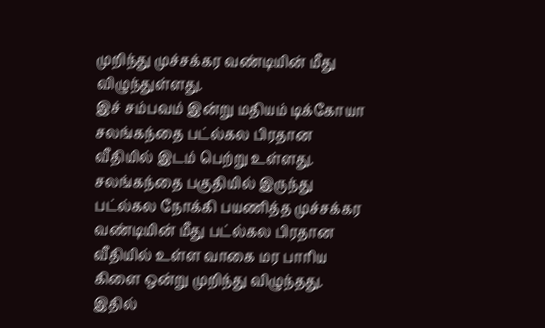முறிந்து முச்சக்கர வண்டியின் மீது விழுந்துள்ளது.
இச் சம்பவம் இன்று மதியம் டிக்கோயா சலங்கந்தை பட்ல்கல பிரதான வீதியில் இடம் பெற்று உள்ளது.
சலங்கந்தை பகுதியில் இருந்து பட்ல்கல நோக்கி பயணித்த முச்சக்கர வண்டியின் மீது பட்ல்கல பிரதான வீதியில் உள்ள வாகை மர பாரிய கிளை ஒன்று முறிந்து விழுந்தது.
இதில்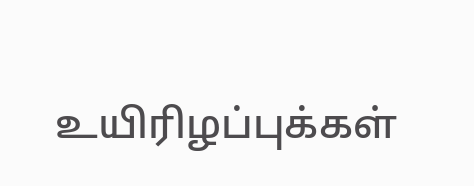உயிரிழப்புக்கள்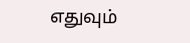எதுவும்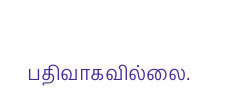பதிவாகவில்லை.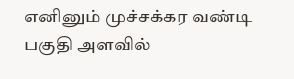எனினும் முச்சக்கர வண்டி பகுதி அளவில்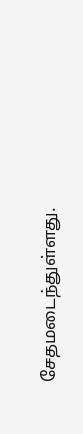சேதமடைந்துள்ளது.